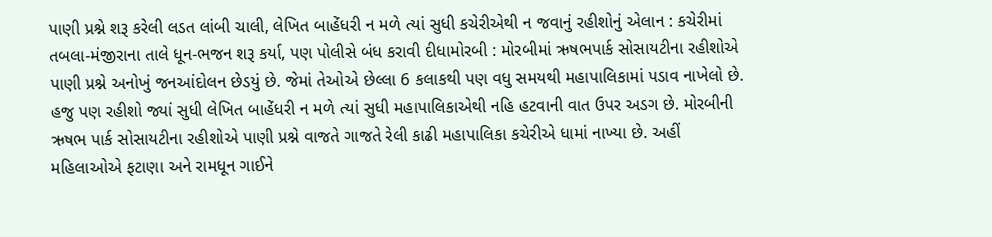પાણી પ્રશ્ને શરૂ કરેલી લડત લાંબી ચાલી, લેખિત બાહેંધરી ન મળે ત્યાં સુધી કચેરીએથી ન જવાનું રહીશોનું એલાન : કચેરીમાં તબલા-મંજીરાના તાલે ધૂન-ભજન શરૂ કર્યા, પણ પોલીસે બંધ કરાવી દીધામોરબી : મોરબીમાં ઋષભપાર્ક સોસાયટીના રહીશોએ પાણી પ્રશ્ને અનોખું જનઆંદોલન છેડયું છે. જેમાં તેઓએ છેલ્લા 6 કલાકથી પણ વધુ સમયથી મહાપાલિકામાં પડાવ નાખેલો છે. હજુ પણ રહીશો જ્યાં સુધી લેખિત બાહેંધરી ન મળે ત્યાં સુધી મહાપાલિકાએથી નહિ હટવાની વાત ઉપર અડગ છે. મોરબીની ઋષભ પાર્ક સોસાયટીના રહીશોએ પાણી પ્રશ્ને વાજતે ગાજતે રેલી કાઢી મહાપાલિકા કચેરીએ ધામાં નાખ્યા છે. અહીં મહિલાઓએ ફટાણા અને રામધૂન ગાઈને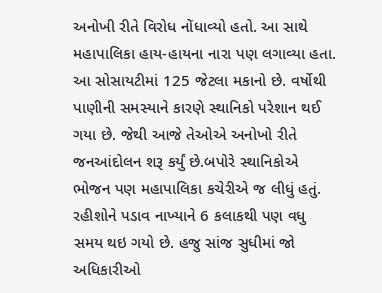અનોખી રીતે વિરોધ નોંધાવ્યો હતો. આ સાથે મહાપાલિકા હાય-હાયના નારા પણ લગાવ્યા હતા. આ સોસાયટીમાં 125 જેટલા મકાનો છે. વર્ષોથી પાણીની સમસ્યાને કારણે સ્થાનિકો પરેશાન થઈ ગયા છે. જેથી આજે તેઓએ અનોખો રીતે જનઆંદોલન શરૂ કર્યું છે.બપોરે સ્થાનિકોએ ભોજન પણ મહાપાલિકા કચેરીએ જ લીધું હતું. રહીશોને પડાવ નાખ્યાને 6 કલાકથી પણ વધુ સમય થઇ ગયો છે. હજુ સાંજ સુધીમાં જો અધિકારીઓ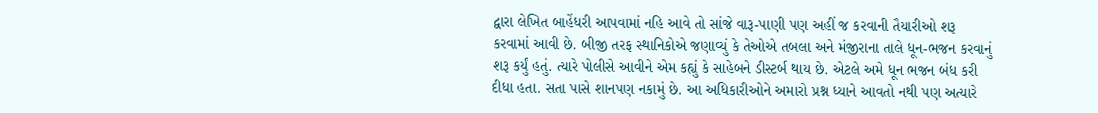દ્વારા લેખિત બાહેંધરી આપવામાં નહિ આવે તો સાંજે વારૂ-પાણી પણ અહીં જ કરવાની તૈયારીઓ શરૂ કરવામાં આવી છે. બીજી તરફ સ્થાનિકોએ જણાવ્યું કે તેઓએ તબલા અને મંજીરાના તાલે ધૂન-ભજન કરવાનું શરૂ કર્યું હતું. ત્યારે પોલીસે આવીને એમ કહ્યું કે સાહેબને ડીસ્ટર્બ થાય છે. એટલે અમે ધૂન ભજન બંધ કરી દીધા હતા. સતા પાસે શાનપણ નકામું છે. આ અધિકારીઓને અમારો પ્રશ્ન ધ્યાને આવતો નથી પણ અત્યારે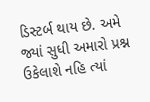ડિસ્ટર્બ થાય છે. અમે જ્યાં સુધી અમારો પ્રશ્ન ઉકેલાશે નહિ ત્યાં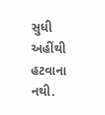સુધી અહીંથી હટવાના નથી.